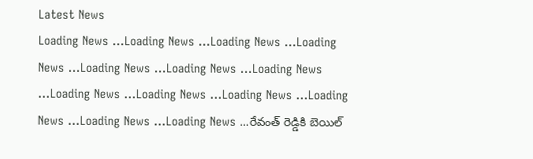Latest News
Loading News ...Loading News ...Loading News ...Loading News ...Loading News ...Loading News ...Loading News ...Loading News ...Loading News ...Loading News ...Loading News ...Loading News ...Loading News ...రేవంత్ రెడ్డికి బెయిల్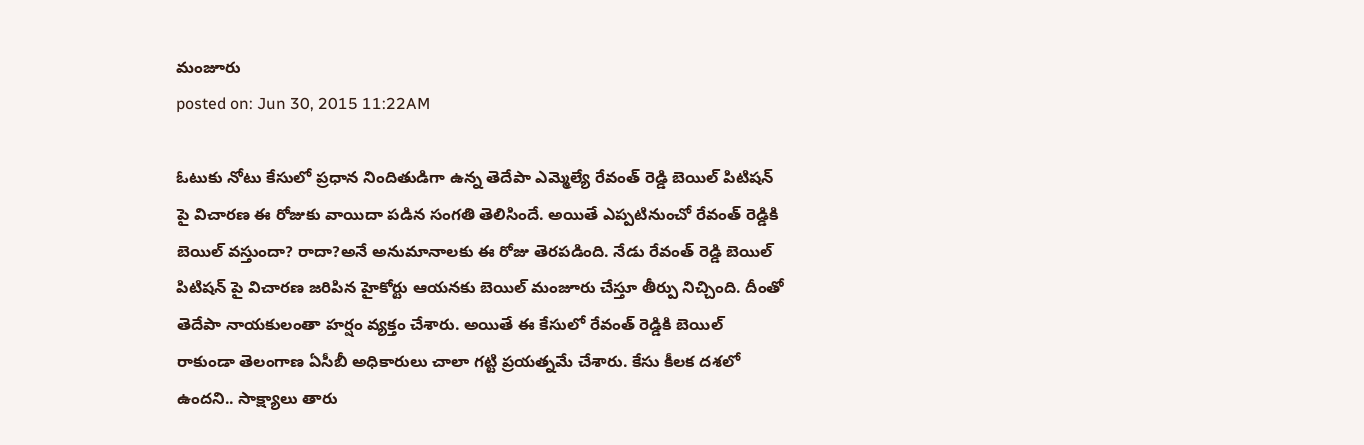మంజూరు
posted on: Jun 30, 2015 11:22AM

ఓటుకు నోటు కేసులో ప్రధాన నిందితుడిగా ఉన్న తెదేపా ఎమ్మెల్యే రేవంత్ రెడ్డి బెయిల్ పిటిషన్ పై విచారణ ఈ రోజుకు వాయిదా పడిన సంగతి తెలిసిందే. అయితే ఎప్పటినుంచో రేవంత్ రెడ్డికి బెయిల్ వస్తుందా? రాదా?అనే అనుమానాలకు ఈ రోజు తెరపడింది. నేడు రేవంత్ రెడ్డి బెయిల్ పిటిషన్ పై విచారణ జరిపిన హైకోర్టు ఆయనకు బెయిల్ మంజూరు చేస్తూ తీర్పు నిచ్చింది. దీంతో తెదేపా నాయకులంతా హర్షం వ్యక్తం చేశారు. అయితే ఈ కేసులో రేవంత్ రెడ్డికి బెయిల్ రాకుండా తెలంగాణ ఏసీబీ అధికారులు చాలా గట్టి ప్రయత్నమే చేశారు. కేసు కీలక దశలో ఉందని.. సాక్ష్యాలు తారు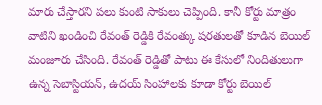మారు చేస్తారని పలు కుంటి సాకులు చెప్పింది. కానీ కోర్టు మాత్రం వాటిని ఖండించి రేవంత్ రెడ్డికి రేవంత్కు షరతులతో కూడిన బెయిల్ మంజూరు చేసింది. రేవంత్ రెడ్డితో పాటు ఈ కేసులో నిందితులుగా ఉన్న సెబాస్టియన్, ఉదయ్ సింహాలకు కూడా కోర్టు బెయిల్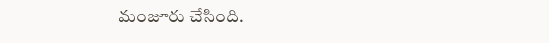మంజూరు చేసింది.